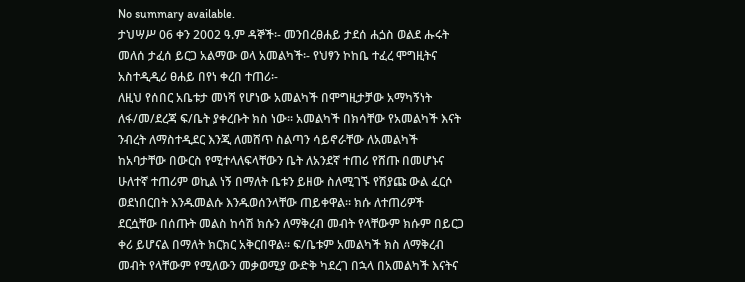No summary available.
ታህሣሥ 06 ቀን 2002 ዓ.ም ዳኞች፡- መንበረፀሐይ ታደሰ ሐጏስ ወልደ ሑሩት መለሰ ታፈሰ ይርጋ አልማው ወላ አመልካች፡- የህፃን ኮከቤ ተፈረ ሞግዚትና አስተዲዲሪ ፀሐይ በየነ ቀረበ ተጠሪ፡-
ለዚህ የሰበር አቤቱታ መነሻ የሆነው አመልካች በሞግዚታቻው አማካኝነት ለፋ/መ/ደረጃ ፍ/ቤት ያቀረቡት ክስ ነው። አመልካች በክሳቸው የአመልካች እናት ንብረት ለማስተዲደር እንጂ ለመሸጥ ስልጣን ሳይኖራቸው ለአመልካች ከአባታቸው በውርስ የሚተላለፍላቸውን ቤት ለአንደኛ ተጠሪ የሸጡ በመሆኑና ሁለተኛ ተጠሪም ወኪል ነኝ በማለት ቤቱን ይዘው ስለሚገኙ የሽያጩ ውል ፈርሶ ወደነበርበት እንዱመልሱ እንዱወሰንላቸው ጠይቀዋል። ክሱ ለተጠሪዎች ደርሷቸው በሰጡት መልስ ከሳሽ ክሱን ለማቅረብ መብት የላቸውም ክሱም በይርጋ ቀሪ ይሆናል በማለት ክርክር አቅርበዋል። ፍ/ቤቱም አመልካች ክስ ለማቅረብ መብት የላቸውም የሚለውን መቃወሚያ ውድቅ ካደረገ በኋላ በአመልካች እናትና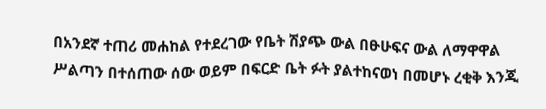በአንደኛ ተጠሪ መሐከል የተደረገው የቤት ሽያጭ ውል በፁሁፍና ውል ለማዋዋል ሥልጣን በተሰጠው ሰው ወይም በፍርድ ቤት ፉት ያልተከናወነ በመሆኑ ረቂቅ እንጂ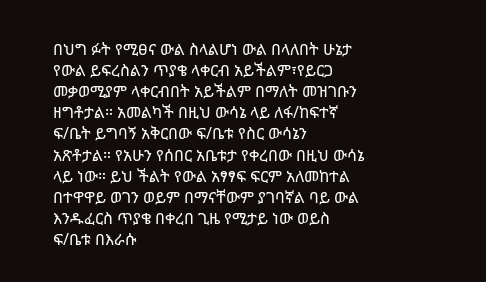በህግ ፉት የሚፀና ውል ስላልሆነ ውል በላለበት ሁኔታ የውል ይፍረስልን ጥያቄ ላቀርብ አይችልም፣የይርጋ መቃወሚያም ላቀርብበት አይችልም በማለት መዝገቡን ዘግቶታል። አመልካች በዚህ ውሳኔ ላይ ለፋ/ከፍተኛ ፍ/ቤት ይግባኝ አቅርበው ፍ/ቤቱ የስር ውሳኔን አጽቶታል። የአሁን የሰበር አቤቱታ የቀረበው በዚህ ውሳኔ ላይ ነው። ይህ ችልት የውል አፃፃፍ ፍርም አለመከተል በተዋዋይ ወገን ወይም በማናቸውም ያገባኛል ባይ ውል እንዱፈርስ ጥያቄ በቀረበ ጊዜ የሚታይ ነው ወይስ ፍ/ቤቱ በእራሱ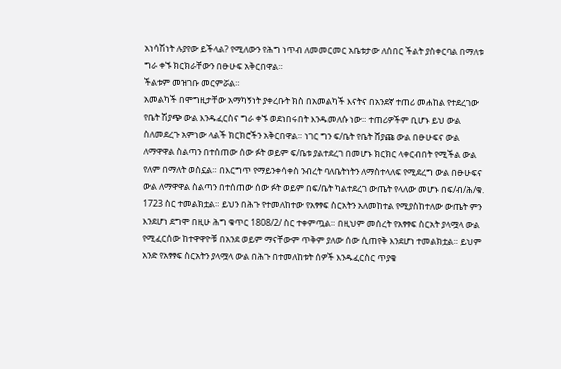አነሳሽነት ሉያየው ይችላል? የሚለውን የሕግ ነጥብ ለመመርመር አቤቱታው ለሰበር ችልት ያስቀርባል በማለቱ ግራ ቀኙ ክርክራቸውን በፁሁፍ አቅርበዋል።
ችልቱም መዝገቡ መርምሯል።
አመልካች በሞግዚታቸው አማካኝነት ያቀረቡት ክስ በአመልካች እናትና በአንደኛ ተጠሪ መሐከል የተደረገው የቤት ሽያጭ ውል እንዱፈርስና ግራ ቀኙ ወደነበሩበት እንዱመለሱ ነው። ተጠሪዎችም ቢሆኑ ይህ ውል ስለመደረጉ አምነው ላልች ክርክሮችን አቅርበዋል። ነገር ግን ፍ/ቤት የቤት ሸያጩ ውል በፁሁፍና ውል ለማዋዋል ስልጣን በተሰጠው ሰው ፉት ወይም ፍ/ቤቱ ያልተደረገ በመሆኑ ክርክር ላቀርብበት የሚችል ውል የለም በማለት ወስኗል። በእርግጥ የማይንቀሳቀስ ንብረት ባለቤትነትን ለማስተላለፍ የሚደረግ ውል በፁሁፍና ውል ለማዋዋል ስልጣን በተሰጠው ሰው ፉት ወይም በፍ/ቤት ካልተደረገ ውጤት የላለው መሆኑ በፍ/ብ/ሕ/ቁ.
1723 ስር ተመልክቷል። ይህን በሕጉ የተመለከተው የአፃፃፍ ስርአትን አለመከተል የሚያስከተለው ውጤት ምን እንደሆነ ደግሞ በዚሁ ሕግ ቁጥር 1808/2/ ስር ተቀምጧል። በዚህም መሰረት የአፃፃፍ ስርአት ያላሟላ ውል የሚፈርሰው ከተዋዋዮቹ በአንደ ወይም ማናቸውም ጥቅም ያለው ሰው ሲጠየቅ እንደሆነ ተመልክቷል። ይህም አንድ የአፃፃፍ ስርአትን ያላሟላ ውል በሕጉ በተመለከቱት ሰዎች እንዱፈርስር ጥያቄ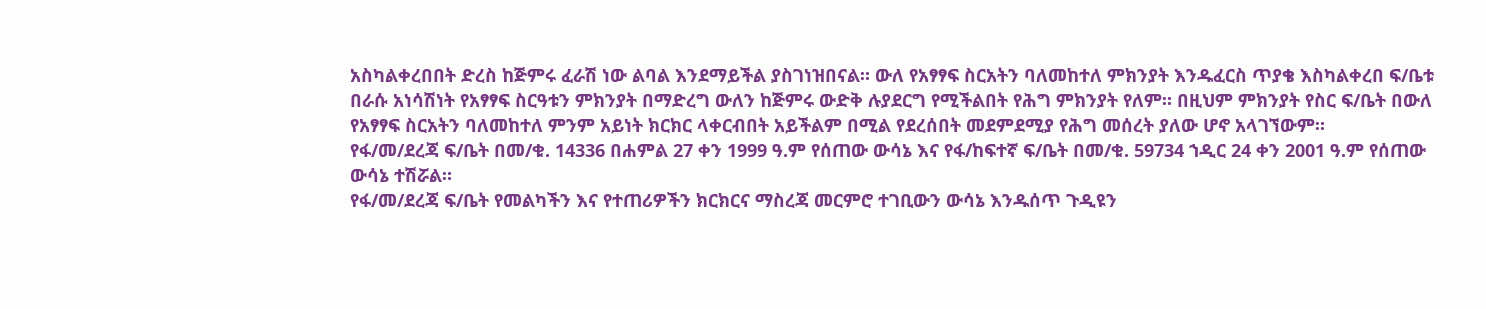አስካልቀረበበት ድረስ ከጅምሩ ፈራሽ ነው ልባል እንደማይችል ያስገነዝበናል። ውለ የአፃፃፍ ስርአትን ባለመከተለ ምክንያት እንዱፈርስ ጥያቄ እስካልቀረበ ፍ/ቤቱ በራሱ አነሳሽነት የአፃፃፍ ስርዓቱን ምክንያት በማድረግ ውለን ከጅምሩ ውድቅ ሉያደርግ የሚችልበት የሕግ ምክንያት የለም። በዚህም ምክንያት የስር ፍ/ቤት በውለ የአፃፃፍ ስርአትን ባለመከተለ ምንም አይነት ክርክር ላቀርብበት አይችልም በሚል የደረሰበት መደምደሚያ የሕግ መሰረት ያለው ሆኖ አላገኘውም።
የፋ/መ/ደረጃ ፍ/ቤት በመ/ቁ. 14336 በሐምል 27 ቀን 1999 ዓ.ም የሰጠው ውሳኔ እና የፋ/ከፍተኛ ፍ/ቤት በመ/ቁ. 59734 ኀዲር 24 ቀን 2001 ዓ.ም የሰጠው ውሳኔ ተሽሯል።
የፋ/መ/ደረጃ ፍ/ቤት የመልካችን እና የተጠሪዎችን ክርክርና ማስረጃ መርምሮ ተገቢውን ውሳኔ እንዱሰጥ ጉዲዩን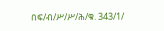በፍ/ብ/ሥ/ሥ/ሕ/ቁ. 343/1/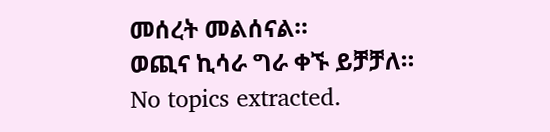መሰረት መልሰናል።
ወጪና ኪሳራ ግራ ቀኙ ይቻቻለ።
No topics extracted.